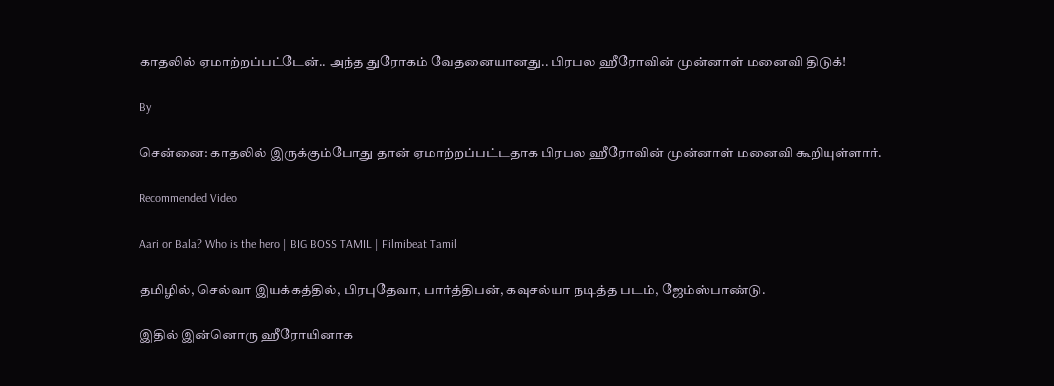காதலில் ஏமாற்றப்பட்டேன்.. அந்த துரோகம் வேதனையானது.. பிரபல ஹீரோவின் முன்னாள் மனைவி திடுக்!

By

சென்னை: காதலில் இருக்கும்போது தான் ஏமாற்றப்பட்டதாக பிரபல ஹீரோவின் முன்னாள் மனைவி கூறியுள்ளார்.

Recommended Video

Aari or Bala? Who is the hero | BIG BOSS TAMIL | Filmibeat Tamil

தமிழில், செல்வா இயக்கத்தில், பிரபுதேவா, பார்த்திபன், கவுசல்யா நடித்த படம், ஜேம்ஸ்பாண்டு.

இதில் இன்னொரு ஹீரோயினாக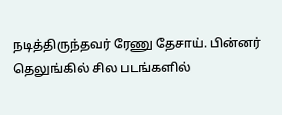நடித்திருந்தவர் ரேணு தேசாய். பின்னர் தெலுங்கில் சில படங்களில்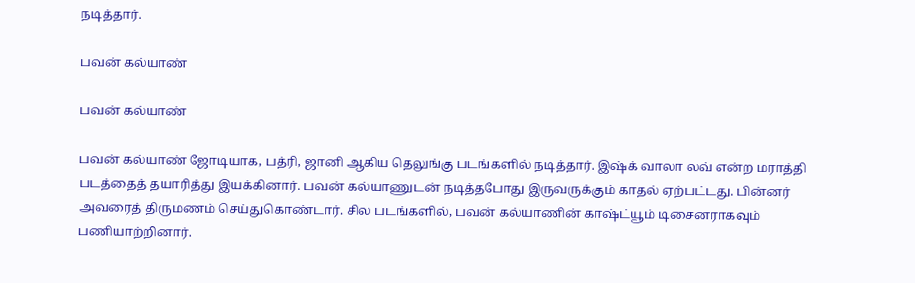நடித்தார்.

பவன் கல்யாண்

பவன் கல்யாண்

பவன் கல்யாண் ஜோடியாக, பத்ரி, ஜானி ஆகிய தெலுங்கு படங்களில் நடித்தார். இஷ்க் வாலா லவ் என்ற மராத்தி படத்தைத் தயாரித்து இயக்கினார். பவன் கல்யாணுடன் நடித்தபோது இருவருக்கும் காதல் ஏற்பட்டது. பின்னர் அவரைத் திருமணம் செய்துகொண்டார். சில படங்களில், பவன் கல்யாணின் காஷ்ட்யூம் டிசைனராகவும் பணியாற்றினார்.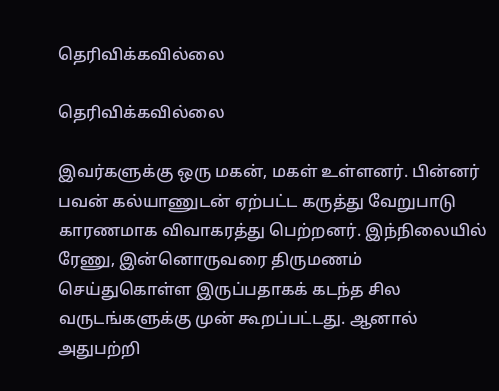தெரிவிக்கவில்லை

தெரிவிக்கவில்லை

இவர்களுக்கு ஒரு மகன், மகள் உள்ளனர். பின்னர் பவன் கல்யாணுடன் ஏற்பட்ட கருத்து வேறுபாடு காரணமாக விவாகரத்து பெற்றனர். இந்நிலையில் ரேணு, இன்னொருவரை திருமணம் செய்துகொள்ள இருப்பதாகக் கடந்த சில வருடங்களுக்கு முன் கூறப்பட்டது. ஆனால் அதுபற்றி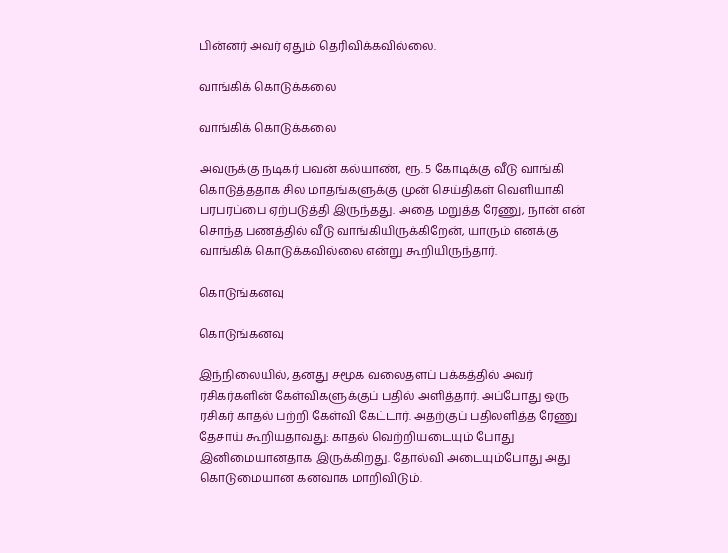பின்னர் அவர் ஏதும் தெரிவிக்கவில்லை.

வாங்கிக் கொடுக்கலை

வாங்கிக் கொடுக்கலை

அவருக்கு நடிகர் பவன் கல்யாண், ரூ. 5 கோடிக்கு வீடு வாங்கி கொடுத்ததாக சில மாதங்களுக்கு முன் செய்திகள் வெளியாகி பரபரப்பை ஏற்படுத்தி இருந்தது. அதை மறுத்த ரேணு, நான் என் சொந்த பணத்தில் வீடு வாங்கியிருக்கிறேன், யாரும் எனக்கு வாங்கிக் கொடுக்கவில்லை என்று கூறியிருந்தார்.

கொடுங்கனவு

கொடுங்கனவு

இந்நிலையில், தனது சமூக வலைதளப் பக்கத்தில் அவர் ரசிகர்களின் கேள்விகளுக்குப் பதில் அளித்தார். அப்போது ஒரு ரசிகர் காதல் பற்றி கேள்வி கேட்டார். அதற்குப் பதிலளித்த ரேணு தேசாய் கூறியதாவது: காதல் வெற்றியடையும் போது இனிமையானதாக இருக்கிறது. தோல்வி அடையும்போது அது கொடுமையான கனவாக மாறிவிடும்.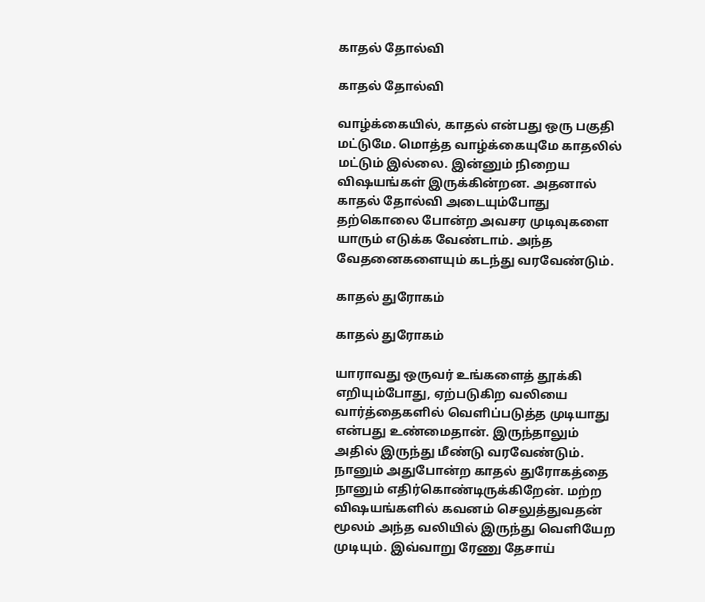காதல் தோல்வி

காதல் தோல்வி

வாழ்க்கையில், காதல் என்பது ஒரு பகுதி மட்டுமே. மொத்த வாழ்க்கையுமே காதலில் மட்டும் இல்லை. இன்னும் நிறைய விஷயங்கள் இருக்கின்றன. அதனால் காதல் தோல்வி அடையும்போது தற்கொலை போன்ற அவசர முடிவுகளை யாரும் எடுக்க வேண்டாம். அந்த வேதனைகளையும் கடந்து வரவேண்டும்.

காதல் துரோகம்

காதல் துரோகம்

யாராவது ஒருவர் உங்களைத் தூக்கி எறியும்போது, ஏற்படுகிற வலியை வார்த்தைகளில் வெளிப்படுத்த முடியாது என்பது உண்மைதான். இருந்தாலும் அதில் இருந்து மீண்டு வரவேண்டும். நானும் அதுபோன்ற காதல் துரோகத்தை நானும் எதிர்கொண்டிருக்கிறேன். மற்ற விஷயங்களில் கவனம் செலுத்துவதன் மூலம் அந்த வலியில் இருந்து வெளியேற முடியும். இவ்வாறு ரேணு தேசாய்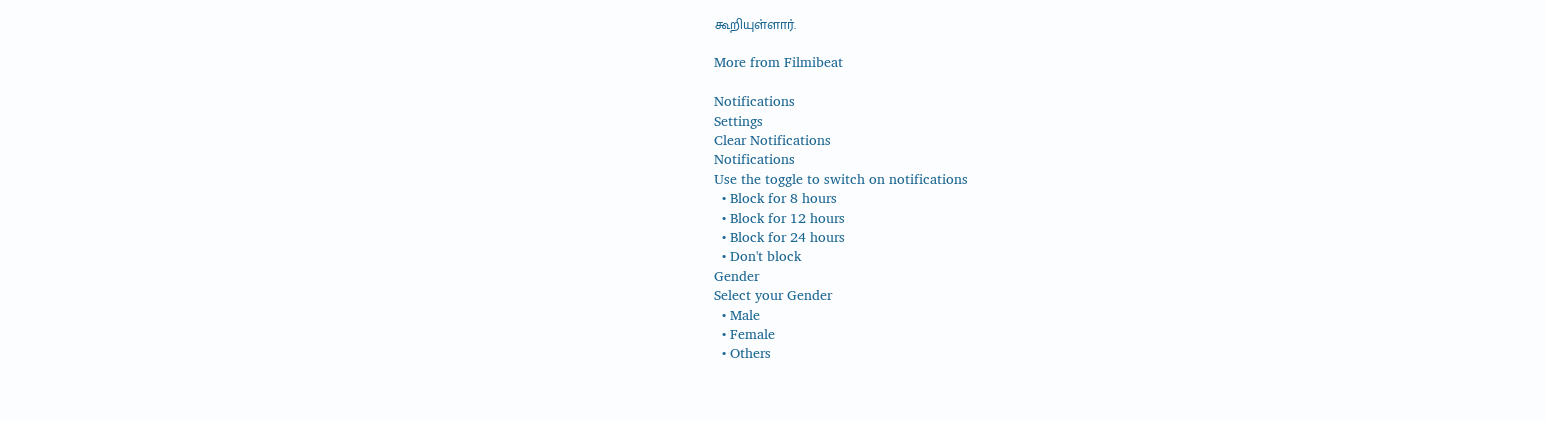கூறியுள்ளார்.

More from Filmibeat

Notifications
Settings
Clear Notifications
Notifications
Use the toggle to switch on notifications
  • Block for 8 hours
  • Block for 12 hours
  • Block for 24 hours
  • Don't block
Gender
Select your Gender
  • Male
  • Female
  • Others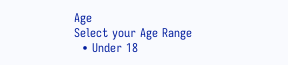Age
Select your Age Range
  • Under 18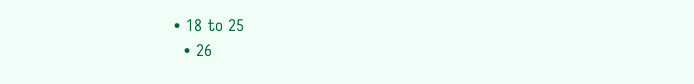• 18 to 25
  • 26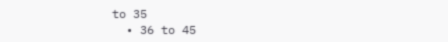to 35
  • 36 to 45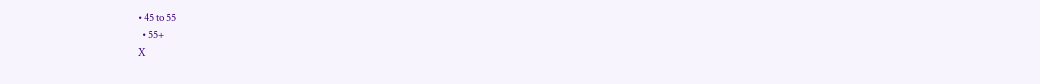• 45 to 55
  • 55+
X